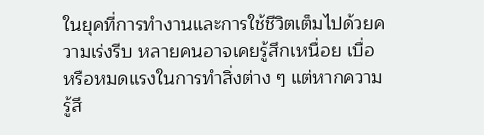ในยุคที่การทำงานและการใช้ชีวิตเต็มไปด้วยความเร่งรีบ หลายคนอาจเคยรู้สึกเหนื่อย เบื่อ หรือหมดแรงในการทำสิ่งต่าง ๆ แต่หากความรู้สึ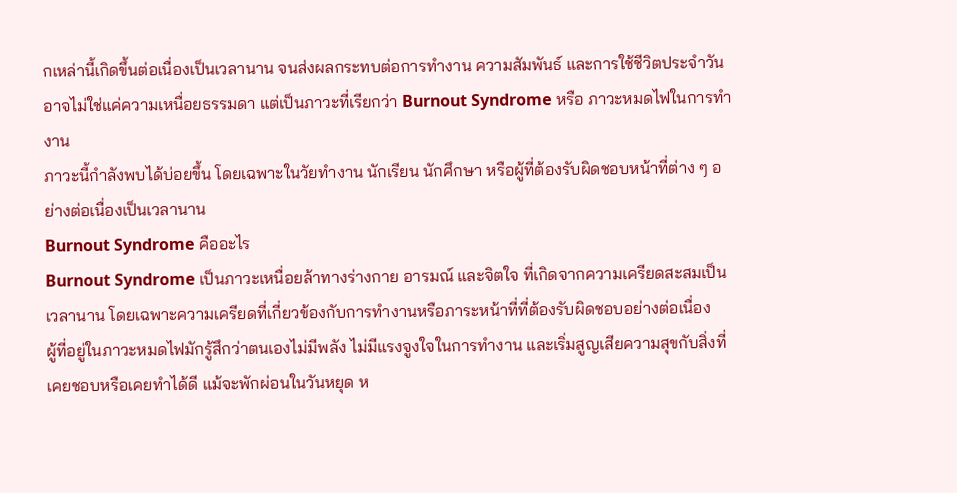กเหล่านี้เกิดขึ้นต่อเนื่องเป็นเวลานาน จนส่งผลกระทบต่อการทำงาน ความสัมพันธ์ และการใช้ชีวิตประจำวัน อาจไม่ใช่แค่ความเหนื่อยธรรมดา แต่เป็นภาวะที่เรียกว่า Burnout Syndrome หรือ ภาวะหมดไฟในการทำงาน
ภาวะนี้กำลังพบได้บ่อยขึ้น โดยเฉพาะในวัยทำงาน นักเรียน นักศึกษา หรือผู้ที่ต้องรับผิดชอบหน้าที่ต่าง ๆ อย่างต่อเนื่องเป็นเวลานาน
Burnout Syndrome คืออะไร
Burnout Syndrome เป็นภาวะเหนื่อยล้าทางร่างกาย อารมณ์ และจิตใจ ที่เกิดจากความเครียดสะสมเป็นเวลานาน โดยเฉพาะความเครียดที่เกี่ยวข้องกับการทำงานหรือภาระหน้าที่ที่ต้องรับผิดชอบอย่างต่อเนื่อง
ผู้ที่อยู่ในภาวะหมดไฟมักรู้สึกว่าตนเองไม่มีพลัง ไม่มีแรงจูงใจในการทำงาน และเริ่มสูญเสียความสุขกับสิ่งที่เคยชอบหรือเคยทำได้ดี แม้จะพักผ่อนในวันหยุด ห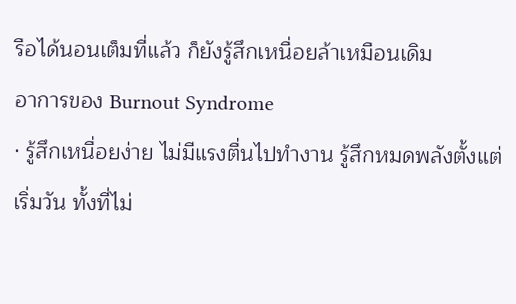รือได้นอนเต็มที่แล้ว ก็ยังรู้สึกเหนื่อยล้าเหมือนเดิม
อาการของ Burnout Syndrome
· รู้สึกเหนื่อยง่าย ไม่มีแรงตื่นไปทำงาน รู้สึกหมดพลังตั้งแต่เริ่มวัน ทั้งที่ไม่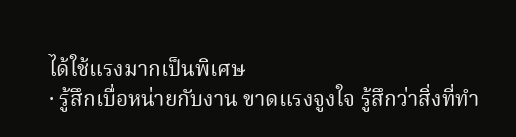ได้ใช้แรงมากเป็นพิเศษ
· รู้สึกเบื่อหน่ายกับงาน ขาดแรงจูงใจ รู้สึกว่าสิ่งที่ทำ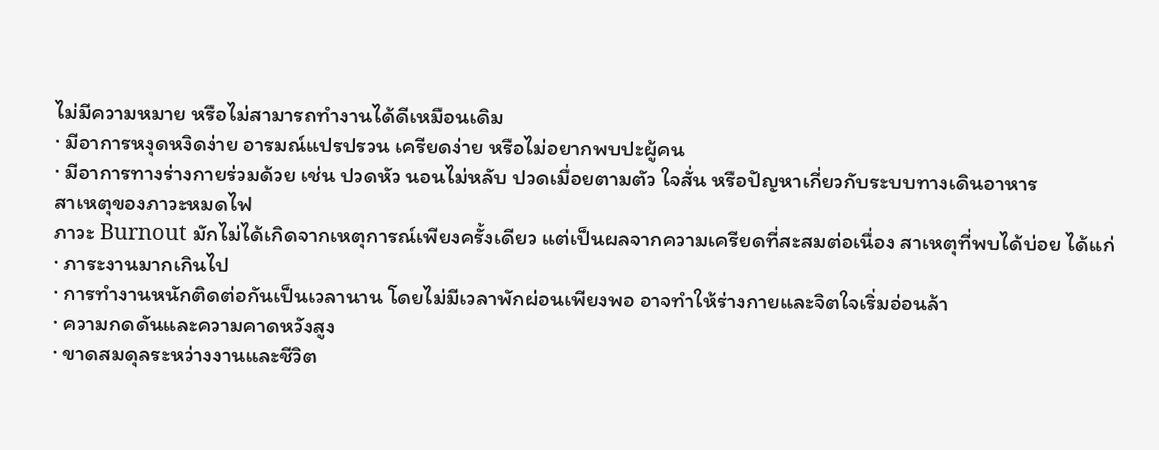ไม่มีความหมาย หรือไม่สามารถทำงานได้ดีเหมือนเดิม
· มีอาการหงุดหงิดง่าย อารมณ์แปรปรวน เครียดง่าย หรือไม่อยากพบปะผู้คน
· มีอาการทางร่างกายร่วมด้วย เช่น ปวดหัว นอนไม่หลับ ปวดเมื่อยตามตัว ใจสั่น หรือปัญหาเกี่ยวกับระบบทางเดินอาหาร
สาเหตุของภาวะหมดไฟ
ภาวะ Burnout มักไม่ได้เกิดจากเหตุการณ์เพียงครั้งเดียว แต่เป็นผลจากความเครียดที่สะสมต่อเนื่อง สาเหตุที่พบได้บ่อย ได้แก่
· ภาระงานมากเกินไป
· การทำงานหนักติดต่อกันเป็นเวลานาน โดยไม่มีเวลาพักผ่อนเพียงพอ อาจทำให้ร่างกายและจิตใจเริ่มอ่อนล้า
· ความกดดันและความคาดหวังสูง
· ขาดสมดุลระหว่างงานและชีวิต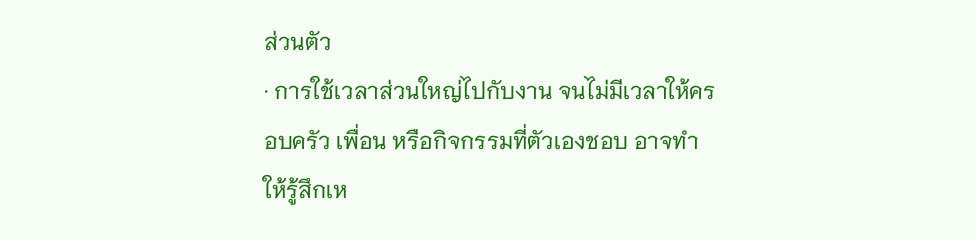ส่วนตัว
· การใช้เวลาส่วนใหญ่ไปกับงาน จนไม่มีเวลาให้ครอบครัว เพื่อน หรือกิจกรรมที่ตัวเองชอบ อาจทำให้รู้สึกเห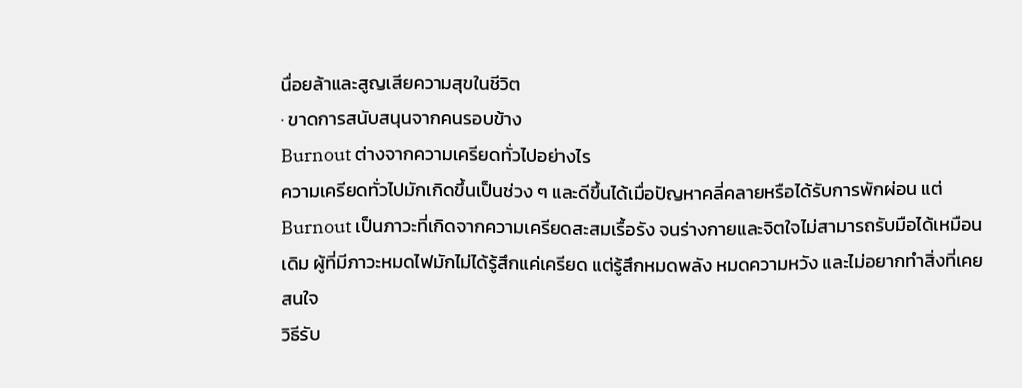นื่อยล้าและสูญเสียความสุขในชีวิต
· ขาดการสนับสนุนจากคนรอบข้าง
Burnout ต่างจากความเครียดทั่วไปอย่างไร
ความเครียดทั่วไปมักเกิดขึ้นเป็นช่วง ๆ และดีขึ้นได้เมื่อปัญหาคลี่คลายหรือได้รับการพักผ่อน แต่ Burnout เป็นภาวะที่เกิดจากความเครียดสะสมเรื้อรัง จนร่างกายและจิตใจไม่สามารถรับมือได้เหมือนเดิม ผู้ที่มีภาวะหมดไฟมักไม่ได้รู้สึกแค่เครียด แต่รู้สึกหมดพลัง หมดความหวัง และไม่อยากทำสิ่งที่เคยสนใจ
วิธีรับ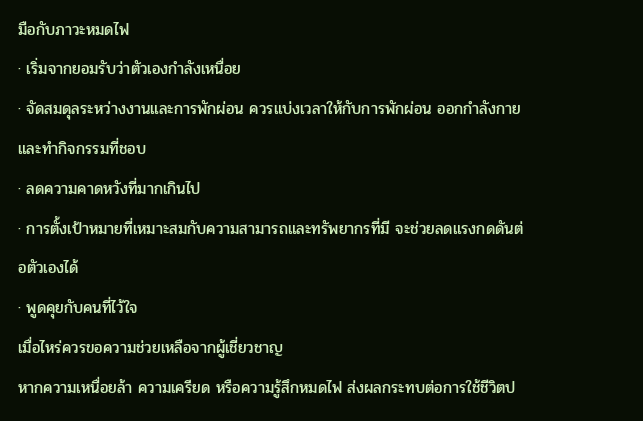มือกับภาวะหมดไฟ
· เริ่มจากยอมรับว่าตัวเองกำลังเหนื่อย
· จัดสมดุลระหว่างงานและการพักผ่อน ควรแบ่งเวลาให้กับการพักผ่อน ออกกำลังกาย และทำกิจกรรมที่ชอบ
· ลดความคาดหวังที่มากเกินไป
· การตั้งเป้าหมายที่เหมาะสมกับความสามารถและทรัพยากรที่มี จะช่วยลดแรงกดดันต่อตัวเองได้
· พูดคุยกับคนที่ไว้ใจ
เมื่อไหร่ควรขอความช่วยเหลือจากผู้เชี่ยวชาญ
หากความเหนื่อยล้า ความเครียด หรือความรู้สึกหมดไฟ ส่งผลกระทบต่อการใช้ชีวิตป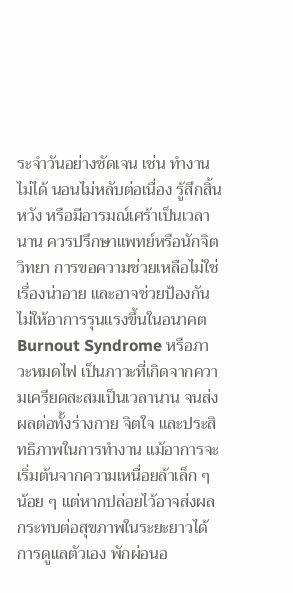ระจำวันอย่างชัดเจน เช่น ทำงานไม่ได้ นอนไม่หลับต่อเนื่อง รู้สึกสิ้นหวัง หรือมีอารมณ์เศร้าเป็นเวลานาน ควรปรึกษาแพทย์หรือนักจิตวิทยา การขอความช่วยเหลือไม่ใช่เรื่องน่าอาย และอาจช่วยป้องกันไม่ให้อาการรุนแรงขึ้นในอนาคต
Burnout Syndrome หรือภาวะหมดไฟ เป็นภาวะที่เกิดจากความเครียดสะสมเป็นเวลานาน จนส่งผลต่อทั้งร่างกาย จิตใจ และประสิทธิภาพในการทำงาน แม้อาการจะเริ่มต้นจากความเหนื่อยล้าเล็ก ๆ น้อย ๆ แต่หากปล่อยไว้อาจส่งผลกระทบต่อสุขภาพในระยะยาวได้
การดูแลตัวเอง พักผ่อนอ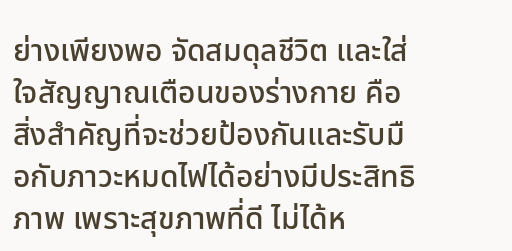ย่างเพียงพอ จัดสมดุลชีวิต และใส่ใจสัญญาณเตือนของร่างกาย คือสิ่งสำคัญที่จะช่วยป้องกันและรับมือกับภาวะหมดไฟได้อย่างมีประสิทธิภาพ เพราะสุขภาพที่ดี ไม่ได้ห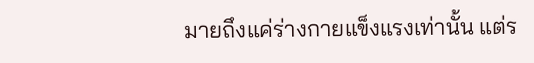มายถึงแค่ร่างกายแข็งแรงเท่านั้น แต่ร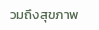วมถึงสุขภาพ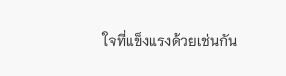ใจที่แข็งแรงด้วยเช่นกัน